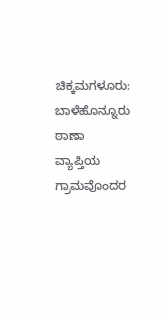ಚಿಕ್ಕಮಗಳೂರು: ಬಾಳೆಹೊನ್ನೂರು ಠಾಣಾ ವ್ಯಾಪ್ತಿಯ ಗ್ರಾಮವೊಂದರ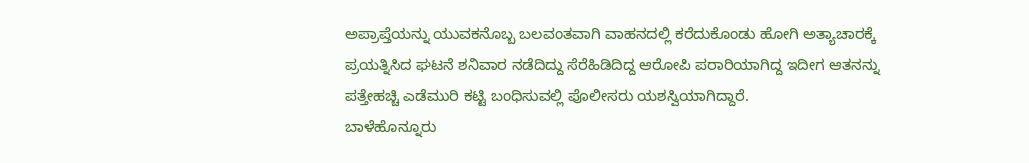ಅಪ್ರಾಪ್ತೆಯನ್ನು ಯುವಕನೊಬ್ಬ ಬಲವಂತವಾಗಿ ವಾಹನದಲ್ಲಿ ಕರೆದುಕೊಂಡು ಹೋಗಿ ಅತ್ಯಾಚಾರಕ್ಕೆ ಪ್ರಯತ್ನಿಸಿದ ಘಟನೆ ಶನಿವಾರ ನಡೆದಿದ್ದು ಸೆರೆಹಿಡಿದಿದ್ದ ಆರೋಪಿ ಪರಾರಿಯಾಗಿದ್ದ ಇದೀಗ ಆತನನ್ನು ಪತ್ತೇಹಚ್ಚಿ ಎಡೆಮುರಿ ಕಟ್ಟಿ ಬಂಧಿಸುವಲ್ಲಿ ಪೊಲೀಸರು ಯಶಸ್ವಿಯಾಗಿದ್ದಾರೆ.
ಬಾಳೆಹೊನ್ನೂರು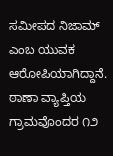ಸಮೀಪದ ನಿಜಾಮ್ ಎಂಬ ಯುವಕ ಆರೋಪಿಯಾಗಿದ್ದಾನೆ. ಠಾಣಾ ವ್ಯಾಪ್ತಿಯ ಗ್ರಾಮವೊಂದರ ೧೨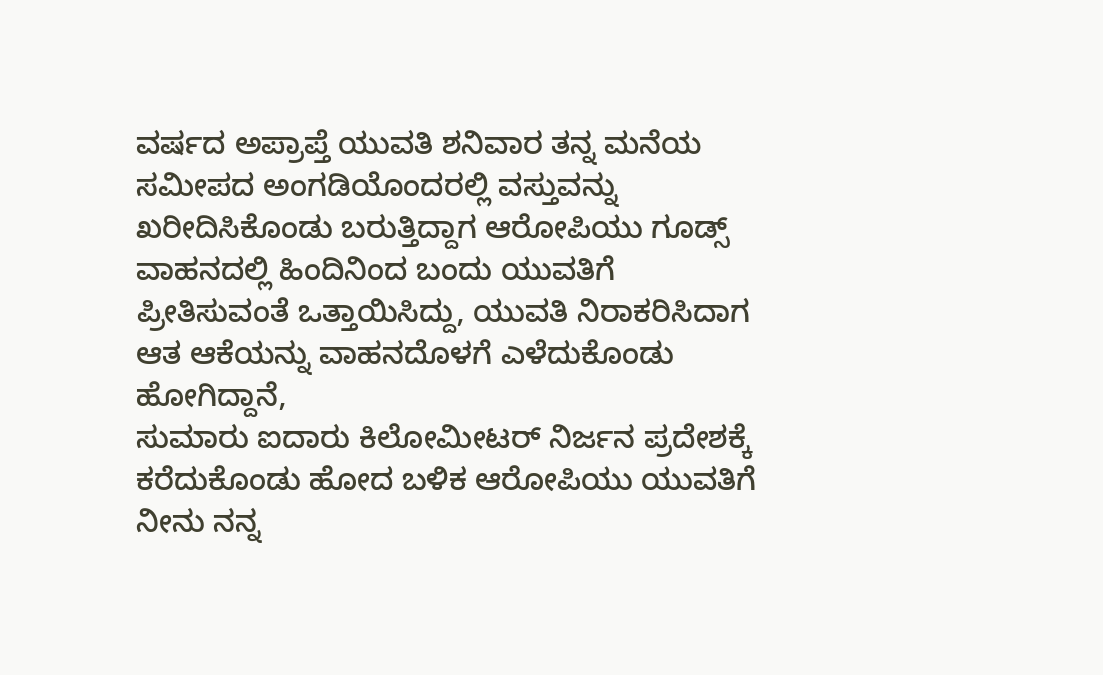ವರ್ಷದ ಅಪ್ರಾಪ್ತೆ ಯುವತಿ ಶನಿವಾರ ತನ್ನ ಮನೆಯ ಸಮೀಪದ ಅಂಗಡಿಯೊಂದರಲ್ಲಿ ವಸ್ತುವನ್ನು ಖರೀದಿಸಿಕೊಂಡು ಬರುತ್ತಿದ್ದಾಗ ಆರೋಪಿಯು ಗೂಡ್ಸ್ ವಾಹನದಲ್ಲಿ ಹಿಂದಿನಿಂದ ಬಂದು ಯುವತಿಗೆ ಪ್ರೀತಿಸುವಂತೆ ಒತ್ತಾಯಿಸಿದ್ದು, ಯುವತಿ ನಿರಾಕರಿಸಿದಾಗ ಆತ ಆಕೆಯನ್ನು ವಾಹನದೊಳಗೆ ಎಳೆದುಕೊಂಡು ಹೋಗಿದ್ದಾನೆ,
ಸುಮಾರು ಐದಾರು ಕಿಲೋಮೀಟರ್ ನಿರ್ಜನ ಪ್ರದೇಶಕ್ಕೆ ಕರೆದುಕೊಂಡು ಹೋದ ಬಳಿಕ ಆರೋಪಿಯು ಯುವತಿಗೆ ನೀನು ನನ್ನ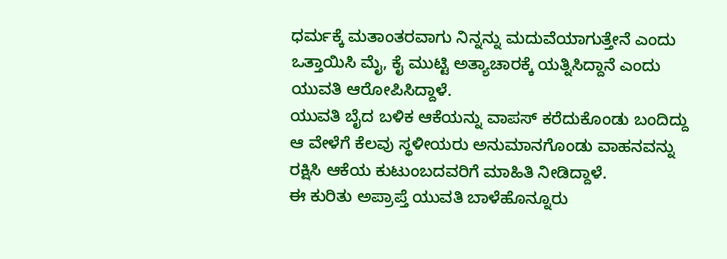ಧರ್ಮಕ್ಕೆ ಮತಾಂತರವಾಗು ನಿನ್ನನ್ನು ಮದುವೆಯಾಗುತ್ತೇನೆ ಎಂದು ಒತ್ತಾಯಿಸಿ ಮೈ, ಕೈ ಮುಟ್ಟಿ ಅತ್ಯಾಚಾರಕ್ಕೆ ಯತ್ನಿಸಿದ್ದಾನೆ ಎಂದು ಯುವತಿ ಆರೋಪಿಸಿದ್ದಾಳೆ.
ಯುವತಿ ಬೈದ ಬಳಿಕ ಆಕೆಯನ್ನು ವಾಪಸ್ ಕರೆದುಕೊಂಡು ಬಂದಿದ್ದು ಆ ವೇಳೆಗೆ ಕೆಲವು ಸ್ಥಳೀಯರು ಅನುಮಾನಗೊಂಡು ವಾಹನವನ್ನು ರಕ್ಷಿಸಿ ಆಕೆಯ ಕುಟುಂಬದವರಿಗೆ ಮಾಹಿತಿ ನೀಡಿದ್ದಾಳೆ.
ಈ ಕುರಿತು ಅಪ್ರಾಪ್ತೆ ಯುವತಿ ಬಾಳೆಹೊನ್ನೂರು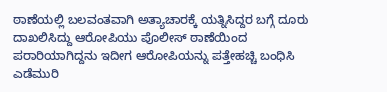ಠಾಣೆಯಲ್ಲಿ ಬಲವಂತವಾಗಿ ಅತ್ಯಾಚಾರಕ್ಕೆ ಯತ್ನಿಸಿದ್ದರ ಬಗ್ಗೆ ದೂರು ದಾಖಲಿಸಿದ್ದು ಆರೋಪಿಯು ಪೊಲೀಸ್ ಠಾಣೆಯಿಂದ ಪರಾರಿಯಾಗಿದ್ದನು ಇದೀಗ ಆರೋಪಿಯನ್ನು ಪತ್ತೇಹಚ್ಚಿ ಬಂಧಿಸಿ ಎಡೆಮುರಿ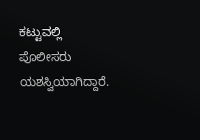ಕಟ್ಟುವಲ್ಲಿ ಪೊಲೀಸರು ಯಶಸ್ವಿಯಾಗಿದ್ದಾರೆ.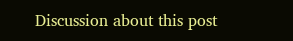Discussion about this post